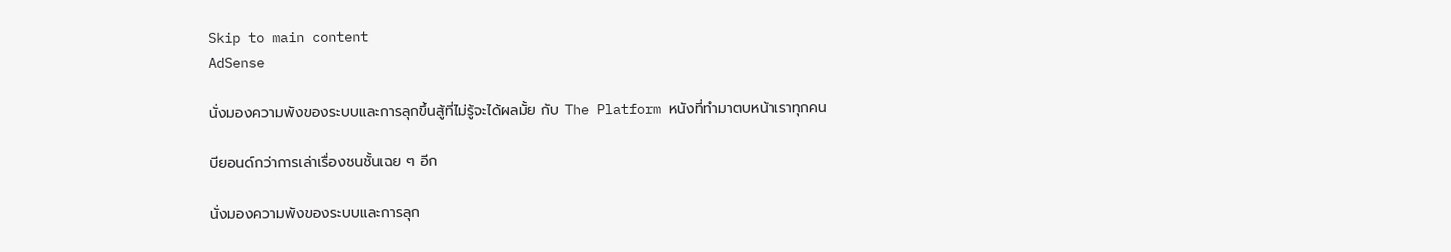Skip to main content
AdSense

นั่งมองความพังของระบบและการลุกขึ้นสู้ที่ไม่รู้จะได้ผลมั้ย กับ The Platform หนังที่ทำมาตบหน้าเราทุกคน

บียอนด์กว่าการเล่าเรื่องชนชั้นเฉย ๆ อีก

นั่งมองความพังของระบบและการลุก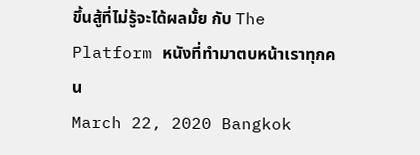ขึ้นสู้ที่ไม่รู้จะได้ผลมั้ย กับ The Platform หนังที่ทำมาตบหน้าเราทุกคน
March 22, 2020 Bangkok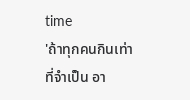time
'ถ้าทุกคนกินเท่าที่จำเป็น อา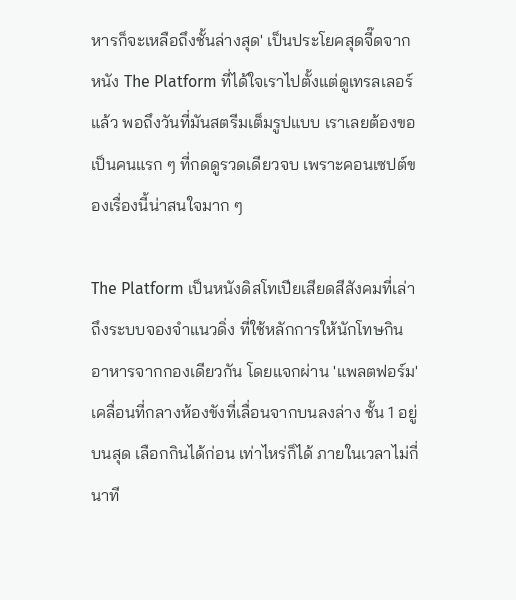หารก็จะเหลือถึงชั้นล่างสุด' เป็นประโยคสุดจี๊ดจากหนัง The Platform ที่ได้ใจเราไปตั้งแต่ดูเทรลเลอร์แล้ว พอถึงวันที่มันสตรีมเต็มรูปแบบ เราเลยต้องขอเป็นคนแรก ๆ ที่กดดูรวดเดียวจบ เพราะคอนเซปต์ของเรื่องนี้น่าสนใจมาก ๆ

The Platform เป็นหนังดิสโทเปียเสียดสีสังคมที่เล่าถึงระบบจองจำแนวดิ่ง ที่ใช้หลักการให้นักโทษกินอาหารจากกองเดียวกัน โดยแจกผ่าน 'แพลตฟอร์ม' เคลื่อนที่กลางห้องขังที่เลื่อนจากบนลงล่าง ชั้น 1 อยู่บนสุด เลือกกินได้ก่อน เท่าไหร่ก็ได้ ภายในเวลาไม่กี่นาที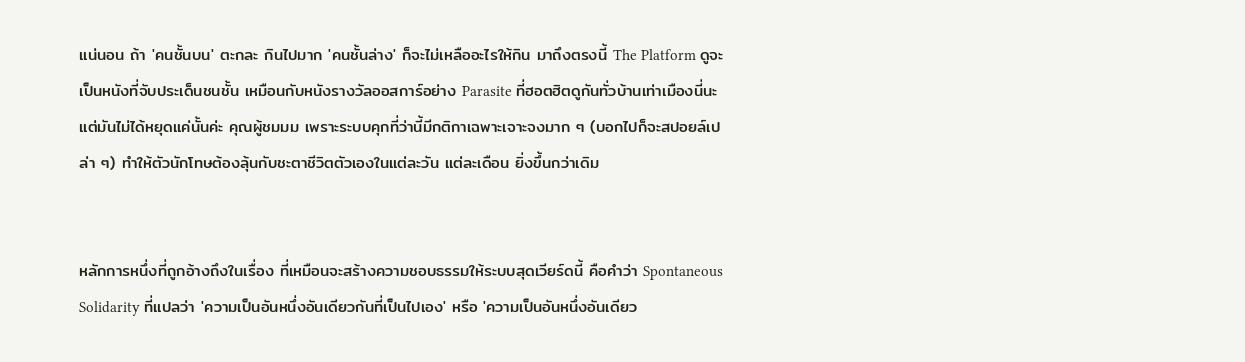แน่นอน ถ้า 'คนชั้นบน' ตะกละ กินไปมาก 'คนชั้นล่าง' ก็จะไม่เหลืออะไรให้กิน มาถึงตรงนี้ The Platform ดูจะเป็นหนังที่จับประเด็นชนชั้น เหมือนกับหนังรางวัลออสการ์อย่าง Parasite ที่ฮอตฮิตดูกันทั่วบ้านเท่าเมืองนี่นะ แต่มันไม่ได้หยุดแค่นั้นค่ะ คุณผู้ชมมม เพราะระบบคุกที่ว่านี้มีกติกาเฉพาะเจาะจงมาก ๆ (บอกไปก็จะสปอยล์เปล่า ๆ) ทำให้ตัวนักโทษต้องลุ้นกับชะตาชีวิตตัวเองในแต่ละวัน แต่ละเดือน ยิ่งขึ้นกว่าเดิม


หลักการหนึ่งที่ถูกอ้างถึงในเรื่อง ที่เหมือนจะสร้างความชอบธรรมให้ระบบสุดเวียร์ดนี้ คือคำว่า Spontaneous Solidarity ที่แปลว่า 'ความเป็นอันหนึ่งอันเดียวกันที่เป็นไปเอง' หรือ 'ความเป็นอันหนึ่งอันเดียว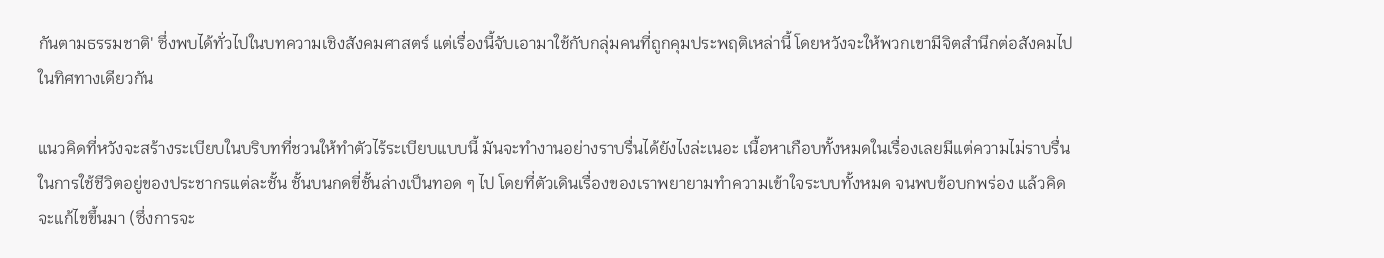กันตามธรรมชาติ' ซึ่งพบได้ทั่วไปในบทความเชิงสังคมศาสตร์ แต่เรื่องนี้จับเอามาใช้กับกลุ่มคนที่ถูกคุมประพฤติเหล่านี้ โดยหวังจะให้พวกเขามีจิตสำนึกต่อสังคมไปในทิศทางเดียวกัน

แนวคิดที่หวังจะสร้างระเบียบในบริบทที่ชวนให้ทำตัวไร้ระเบียบแบบนี้ มันจะทำงานอย่างราบรื่นได้ยังไงล่ะเนอะ เนื้อหาเกือบทั้งหมดในเรื่องเลยมีแต่ความไม่ราบรื่นในการใช้ชีวิตอยู่ของประชากรแต่ละชั้น ชั้นบนกดขี่ชั้นล่างเป็นทอด ๆ ไป โดยที่ตัวเดินเรื่องของเราพยายามทำความเข้าใจระบบทั้งหมด จนพบข้อบกพร่อง แล้วคิดจะแก้ไขขึ้นมา (ซึ่งการจะ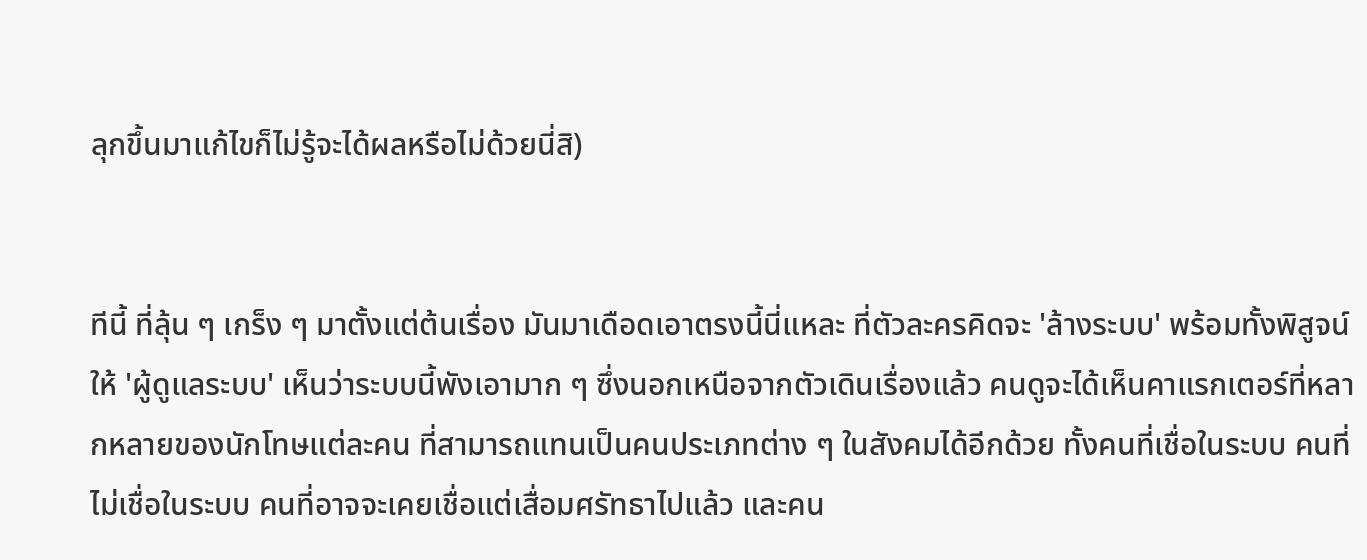ลุกขึ้นมาแก้ไขก็ไม่รู้จะได้ผลหรือไม่ด้วยนี่สิ)


ทีนี้ ที่ลุ้น ๆ เกร็ง ๆ มาตั้งแต่ต้นเรื่อง มันมาเดือดเอาตรงนี้นี่แหละ ที่ตัวละครคิดจะ 'ล้างระบบ' พร้อมทั้งพิสูจน์ให้ 'ผู้ดูแลระบบ' เห็นว่าระบบนี้พังเอามาก ๆ ซึ่งนอกเหนือจากตัวเดินเรื่องแล้ว คนดูจะได้เห็นคาแรกเตอร์ที่หลากหลายของนักโทษแต่ละคน ที่สามารถแทนเป็นคนประเภทต่าง ๆ ในสังคมได้อีกด้วย ทั้งคนที่เชื่อในระบบ คนที่ไม่เชื่อในระบบ คนที่อาจจะเคยเชื่อแต่เสื่อมศรัทธาไปแล้ว และคน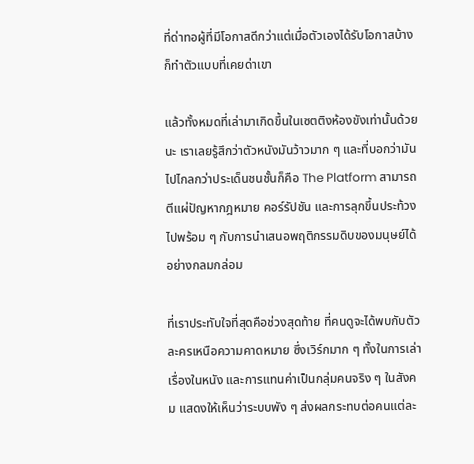ที่ด่าทอผู้ที่มีโอกาสดีกว่าแต่เมื่อตัวเองได้รับโอกาสบ้างก็ทำตัวแบบที่เคยด่าเขา

แล้วทั้งหมดที่เล่ามาเกิดขึ้นในเซตติงห้องขังเท่านั้นด้วยนะ เราเลยรู้สึกว่าตัวหนังมันว้าวมาก ๆ และที่บอกว่ามันไปไกลกว่าประเด็นชนชั้นก็คือ The Platform สามารถตีแผ่ปัญหากฎหมาย คอร์รัปชัน และการลุกขึ้นประท้วง ไปพร้อม ๆ กับการนำเสนอพฤติกรรมดิบของมนุษย์ได้อย่างกลมกล่อม

ที่เราประทับใจที่สุดคือช่วงสุดท้าย ที่คนดูจะได้พบกับตัวละครเหนือความคาดหมาย ซึ่งเวิร์กมาก ๆ ทั้งในการเล่าเรื่องในหนัง และการแทนค่าเป็นกลุ่มคนจริง ๆ ในสังคม แสดงให้เห็นว่าระบบพัง ๆ ส่งผลกระทบต่อคนแต่ละ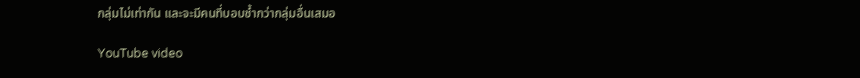กลุ่มไม่เท่ากัน และจะมีคนที่บอบช้ำกว่ากลุ่มอื่นเสมอ

YouTube video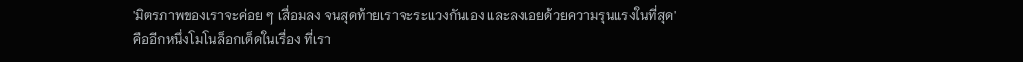'มิตรภาพของเราจะค่อย ๆ เสื่อมลง จนสุดท้ายเราจะระแวงกันเอง และลงเอยด้วยความรุนแรงในที่สุด' คืออีกหนึ่งโมโนล็อกเด็ดในเรื่อง ที่เรา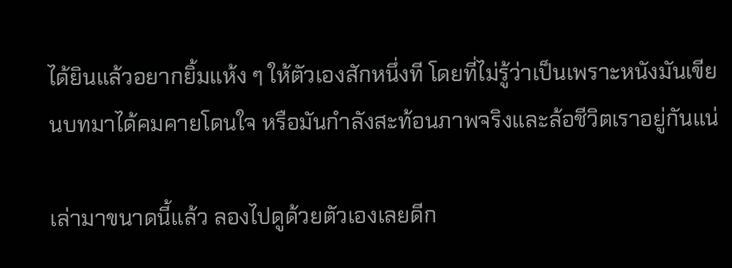ได้ยินแล้วอยากยิ้มแห้ง ๆ ให้ตัวเองสักหนึ่งที โดยที่ไม่รู้ว่าเป็นเพราะหนังมันเขียนบทมาได้คมคายโดนใจ หรือมันกำลังสะท้อนภาพจริงและล้อชีวิตเราอยู่กันแน่

เล่ามาขนาดนี้แล้ว ลองไปดูด้วยตัวเองเลยดีก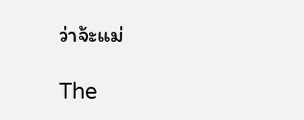ว่าจ้ะแม่

The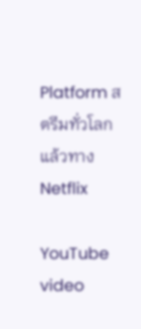Platform สตรีมทั่วโลกแล้วทาง Netflix

YouTube video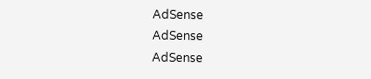AdSense
AdSense
AdSense